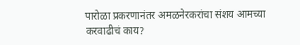पारोळा प्रकरणानंतर अमळनेरकरांचा संशय आमच्या करवाढीचं काय?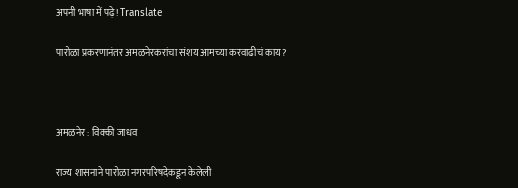अपनी भाषा में पढ़े! Translate

पारोळा प्रकरणानंतर अमळनेरकरांचा संशय आमच्या करवाढीचं काय?



अमळनेर : विक्की जाधव

राज्य शासनाने पारोळा नगरपरिषदेकडून केलेली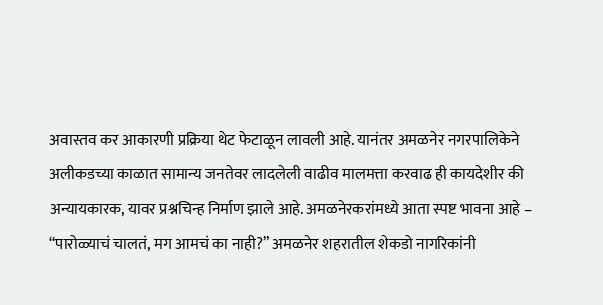अवास्तव कर आकारणी प्रक्रिया थेट फेटाळून लावली आहे. यानंतर अमळनेर नगरपालिकेने अलीकडच्या काळात सामान्य जनतेवर लादलेली वाढीव मालमत्ता करवाढ ही कायदेशीर की अन्यायकारक, यावर प्रश्नचिन्ह निर्माण झाले आहे. अमळनेरकरांमध्ये आता स्पष्ट भावना आहे – “पारोळ्याचं चालतं, मग आमचं का नाही?” अमळनेर शहरातील शेकडो नागरिकांनी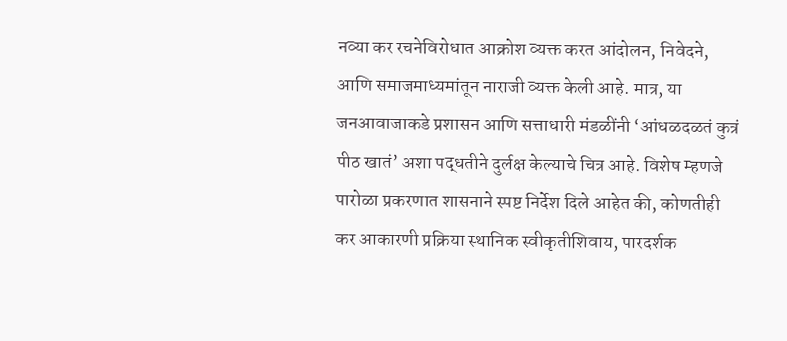नव्या कर रचनेविरोधात आक्रोश व्यक्त करत आंदोलन, निवेदने, आणि समाजमाध्यमांतून नाराजी व्यक्त केली आहे. मात्र, या जनआवाजाकडे प्रशासन आणि सत्ताधारी मंडळींनी ‘आंधळदळतं कुत्रं पीठ खातं’ अशा पद्धतीने दुर्लक्ष केल्याचे चित्र आहे. विशेष म्हणजे पारोळा प्रकरणात शासनाने स्पष्ट निर्देश दिले आहेत की, कोणतीही कर आकारणी प्रक्रिया स्थानिक स्वीकृतीशिवाय, पारदर्शक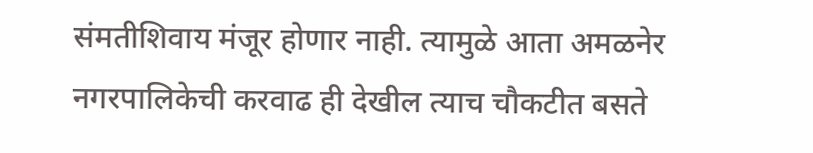संमतीशिवाय मंजूर होणार नाही. त्यामुळे आता अमळनेर नगरपालिकेची करवाढ ही देखील त्याच चौकटीत बसते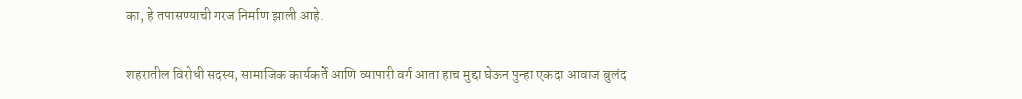का, हे तपासण्याची गरज निर्माण झाली आहे.

शहरातील विरोधी सदस्य, सामाजिक कार्यकर्ते आणि व्यापारी वर्ग आता हाच मुद्दा घेऊन पुन्हा एकदा आवाज बुलंद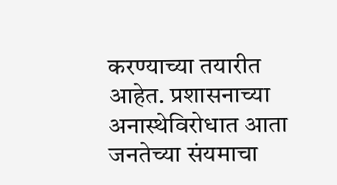करण्याच्या तयारीत आहेत. प्रशासनाच्या अनास्थेविरोधात आता जनतेच्या संयमाचा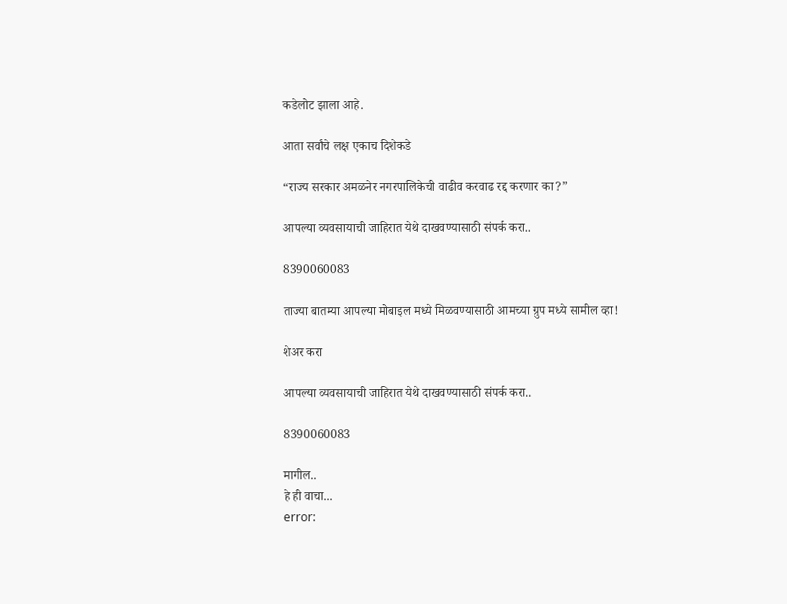कडेलोट झाला आहे.

आता सर्वांचे लक्ष एकाच दिशेकडे

“राज्य सरकार अमळनेर नगरपालिकेची वाढीव करवाढ रद्द करणार का?”

आपल्या व्यवसायाची जाहिरात येथे दाखवण्यासाठी संपर्क करा..

8390060083

ताज्या बातम्या आपल्या मोबाइल मध्ये मिळवण्यासाठी आमच्या ग्रुप मध्ये सामील व्हा!

शेअर करा

आपल्या व्यवसायाची जाहिरात येथे दाखवण्यासाठी संपर्क करा..

8390060083

मागील..
हे ही वाचा...
error: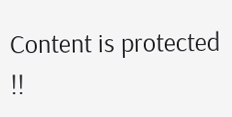Content is protected !!